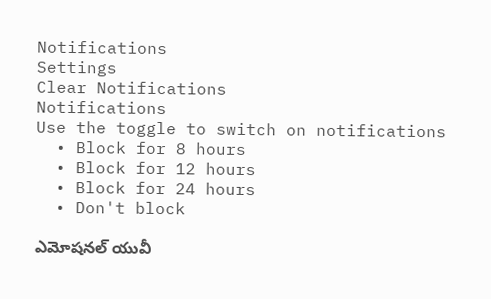Notifications
Settings
Clear Notifications
Notifications
Use the toggle to switch on notifications
  • Block for 8 hours
  • Block for 12 hours
  • Block for 24 hours
  • Don't block

ఎమోషనల్ యువీ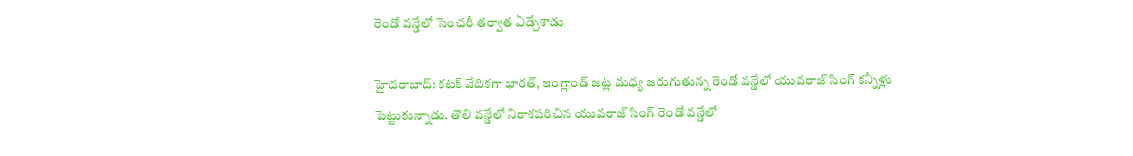రెండో వన్డేలో సెంచరీ తర్వాత ఏడ్చేశాడు

హైదరాబాద్: కటక్ వేదికగా భారత్, ఇంగ్లాండ్ జట్ల మధ్య జరుగుతున్న రెండో వన్డేలో యువరాజ్ సింగ్ కన్నీళ్లు పెట్టుకున్నాడు. తొలి వన్డేలో నిరాశపరిచిన యువరాజ్ సింగ్ రెండో వన్డేలో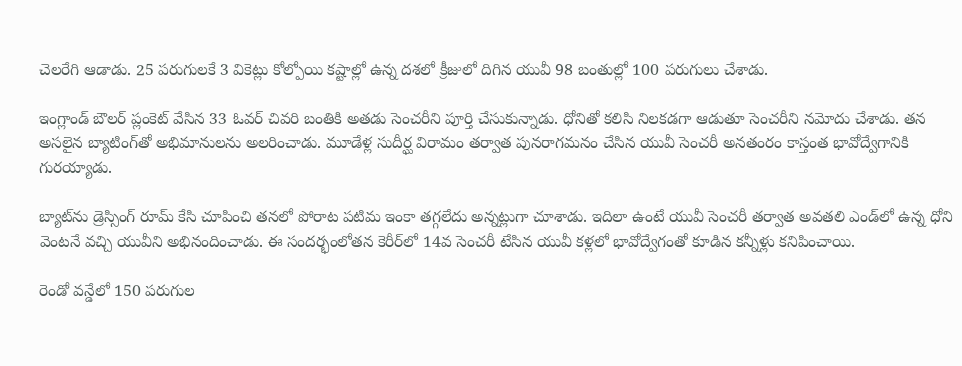చెలరేగి ఆడాడు. 25 పరుగులకే 3 వికెట్లు కోల్పోయి కష్టాల్లో ఉన్న దశలో క్రీజులో దిగిన యువీ 98 బంతుల్లో 100 పరుగులు చేశాడు.

ఇంగ్లాండ్ బౌలర్ ప్లంకెట్‌ వేసిన 33 ఓవర్‌ చివరి బంతికి అతడు సెంచరీని పూర్తి చేసుకున్నాడు. ధోనితో కలిసి నిలకడగా ఆడుతూ సెంచరీని నమోదు చేశాడు. తన అసలైన బ్యాటింగ్‌తో అభిమానులను అలరించాడు. మూడేళ్ల సుదీర్ఘ విరామం తర్వాత పునరాగమనం చేసిన యువీ సెంచరీ అనతంరం కాస్తంత భావోద్వేగానికి గురయ్యాడు.

బ్యాట్‌ను డ్రెస్సింగ్‌ రూమ్‌ కేసి చూపించి తనలో పోరాట పటిమ ఇంకా తగ్గలేదు అన్నట్లుగా చూశాడు. ఇదిలా ఉంటే యువీ సెంచరీ తర్వాత అవతలి ఎండ్‌లో ఉన్న ధోని వెంటనే వచ్చి యువీని అభినందించాడు. ఈ సందర్భంలోతన కెరీర్‌లో 14వ సెంచరీ టేసిన యువీ కళ్లలో భావోద్వేగంతో కూడిన కన్నీళ్లు కనిపించాయి.

రెండో వన్డేలో 150 పరుగుల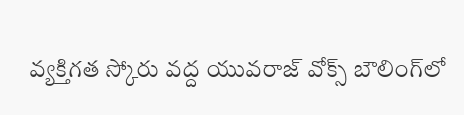వ్యక్తిగత స్కోరు వద్ద యువరాజ్ వోక్స్ బౌలింగ్‌లో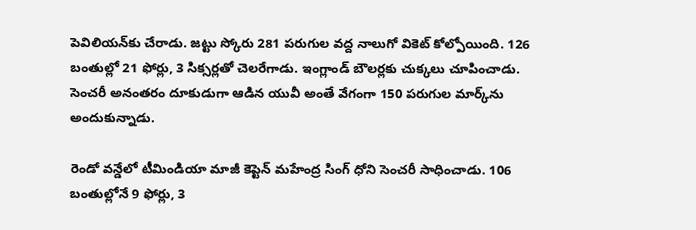పెవిలియన్‌కు చేరాడు. జట్టు స్కోరు 281 పరుగుల వద్ద నాలుగో వికెట్ కోల్పోయింది. 126 బంతుల్లో 21 ఫోర్లు, 3 సిక్సర్లతో చెలరేగాడు. ఇంగ్లాండ్ బౌలర్లకు చుక్కలు చూపించాడు. సెంచరీ అనంతరం దూకుడుగా ఆడిన యువీ అంతే వేగంగా 150 పరుగుల మార్క్‌ను అందుకున్నాడు.

రెండో వన్డేలో టీమిండియా మాజీ కెప్టెన్ మహేంద్ర సింగ్ ధోని సెంచరీ సాధించాడు. 106 బంతుల్లోనే 9 ఫోర్లు, 3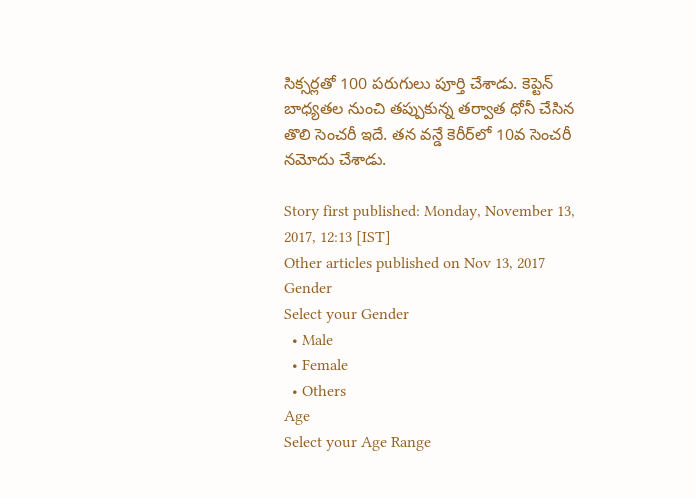సిక్సర్లతో 100 పరుగులు పూర్తి చేశాడు. కెప్టెన్ బాధ్యతల నుంచి తప్పుకున్న తర్వాత ధోనీ చేసిన తొలి సెంచరీ ఇదే. తన వన్డే కెరీర్‌లో 10వ సెంచరీ నమోదు చేశాడు.

Story first published: Monday, November 13, 2017, 12:13 [IST]
Other articles published on Nov 13, 2017
Gender
Select your Gender
  • Male
  • Female
  • Others
Age
Select your Age Range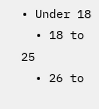• Under 18
  • 18 to 25
  • 26 to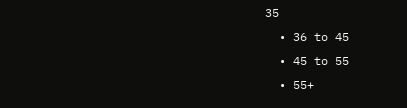35
  • 36 to 45
  • 45 to 55
  • 55+